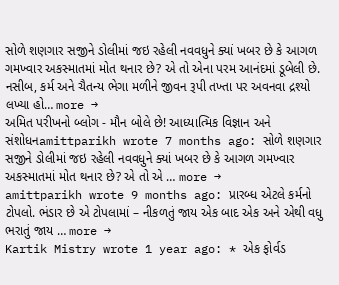સોળે શણગાર સજીને ડોલીમાં જઇ રહેલી નવવધુને ક્યાં ખબર છે કે આગળ ગમખ્વાર અકસ્માતમાં મોત થનાર છે? એ તો એના પરમ આનંદમાં ડૂબેલી છે. નસીબ, કર્મ અને ચૈતન્ય ભેગા મળીને જીવન રૂપી તખ્તા પર અવનવા દ્રશ્યો લખ્યા હો… more →
અમિત પરીખનો બ્લોગ - મૌન બોલે છે! આધ્યાત્મિક વિજ્ઞાન અને સંશોધનamittparikh wrote 7 months ago: સોળે શણગાર સજીને ડોલીમાં જઇ રહેલી નવવધુને ક્યાં ખબર છે કે આગળ ગમખ્વાર અકસ્માતમાં મોત થનાર છે? એ તો એ … more →
amittparikh wrote 9 months ago: પ્રારબ્ધ એટલે કર્મનો ટોપલો. ભંડાર છે એ ટોપલામાં – નીકળતું જાય એક બાદ એક અને એથી વધુ ભરાતું જાય … more →
Kartik Mistry wrote 1 year ago: * એક ફોર્વડ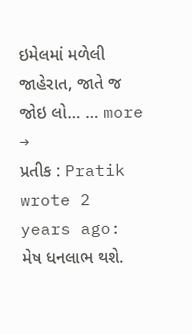ઇમેલમાં મળેલી જાહેરાત, જાતે જ જોઇ લો… … more →
પ્રતીક : Pratik wrote 2 years ago: મેષ ધનલાભ થશે.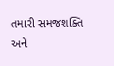તમારી સમજશક્તિ અને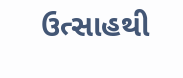ઉત્સાહથી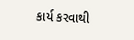કાર્ય કરવાથી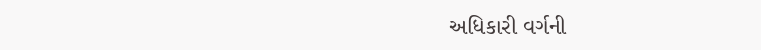અધિકારી વર્ગની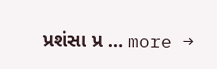પ્રશંસા પ્ર … more →